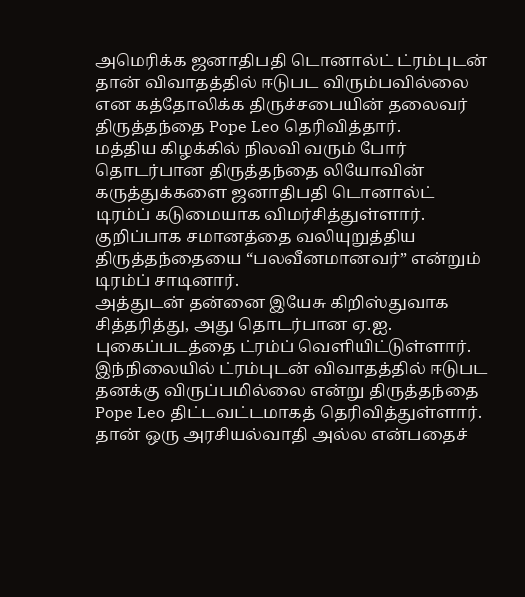அமெரிக்க ஜனாதிபதி டொனால்ட் ட்ரம்புடன் தான் விவாதத்தில் ஈடுபட விரும்பவில்லை என கத்தோலிக்க திருச்சபையின் தலைவர் திருத்தந்தை Pope Leo தெரிவித்தார்.
மத்திய கிழக்கில் நிலவி வரும் போர் தொடர்பான திருத்தந்தை லியோவின் கருத்துக்களை ஜனாதிபதி டொனால்ட் டிரம்ப் கடுமையாக விமர்சித்துள்ளார்.
குறிப்பாக சமானத்தை வலியுறுத்திய திருத்தந்தையை “பலவீனமானவர்” என்றும் டிரம்ப் சாடினார்.
அத்துடன் தன்னை இயேசு கிறிஸ்துவாக சித்தரித்து, அது தொடர்பான ஏ.ஐ. புகைப்படத்தை ட்ரம்ப் வெளியிட்டுள்ளார்.
இந்நிலையில் ட்ரம்புடன் விவாதத்தில் ஈடுபட தனக்கு விருப்பமில்லை என்று திருத்தந்தை Pope Leo திட்டவட்டமாகத் தெரிவித்துள்ளார்.
தான் ஒரு அரசியல்வாதி அல்ல என்பதைச்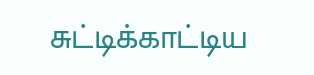சுட்டிக்காட்டிய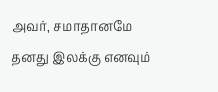அவர், சமாதானமே தனது இலக்கு எனவும்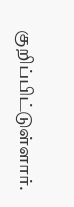குறிப்பிட்டுள்ளார்.